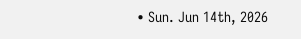• Sun. Jun 14th, 2026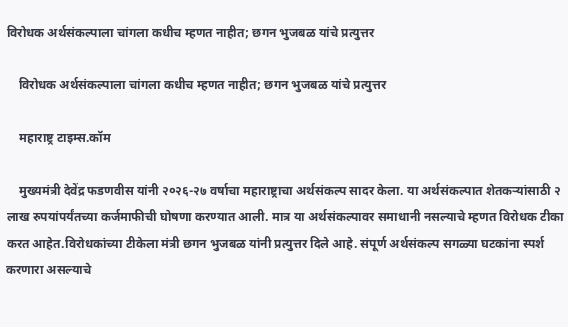विरोधक अर्थसंकल्पाला चांगला कधीच म्हणत नाहीत; छगन भुजबळ यांचे प्रत्युत्तर

    विरोधक अर्थसंकल्पाला चांगला कधीच म्हणत नाहीत; छगन भुजबळ यांचे प्रत्युत्तर

    महाराष्ट्र टाइम्स.कॉम

    मुख्यमंत्री देवेंद्र फडणवीस यांनी २०२६-२७ वर्षाचा महाराष्ट्राचा अर्थसंकल्प सादर केला. या अर्थसंकल्पात शेतकऱ्यांसाठी २ लाख रुपयांपर्यंतच्या कर्जमाफीची घोषणा करण्यात आली. मात्र या अर्थसंकल्पावर समाधानी नसल्याचे म्हणत विरोधक टीका करत आहेत.विरोधकांच्या टीकेला मंत्री छगन भुजबळ यांनी प्रत्युत्तर दिले आहे. संपूर्ण अर्थसंकल्प सगळ्या घटकांना स्पर्श करणारा असल्याचे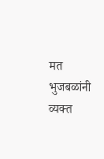मत भुजबळांनी व्यक्त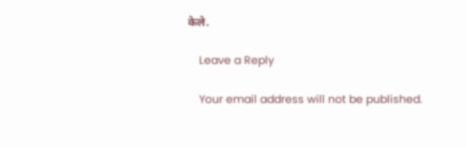केले.

    Leave a Reply

    Your email address will not be published.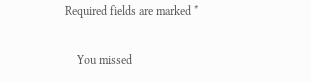Required fields are marked *

    You missed